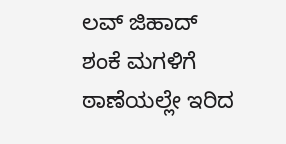ಲವ್ ಜಿಹಾದ್ ಶಂಕೆ ಮಗಳಿಗೆ ಠಾಣೆಯಲ್ಲೇ ಇರಿದ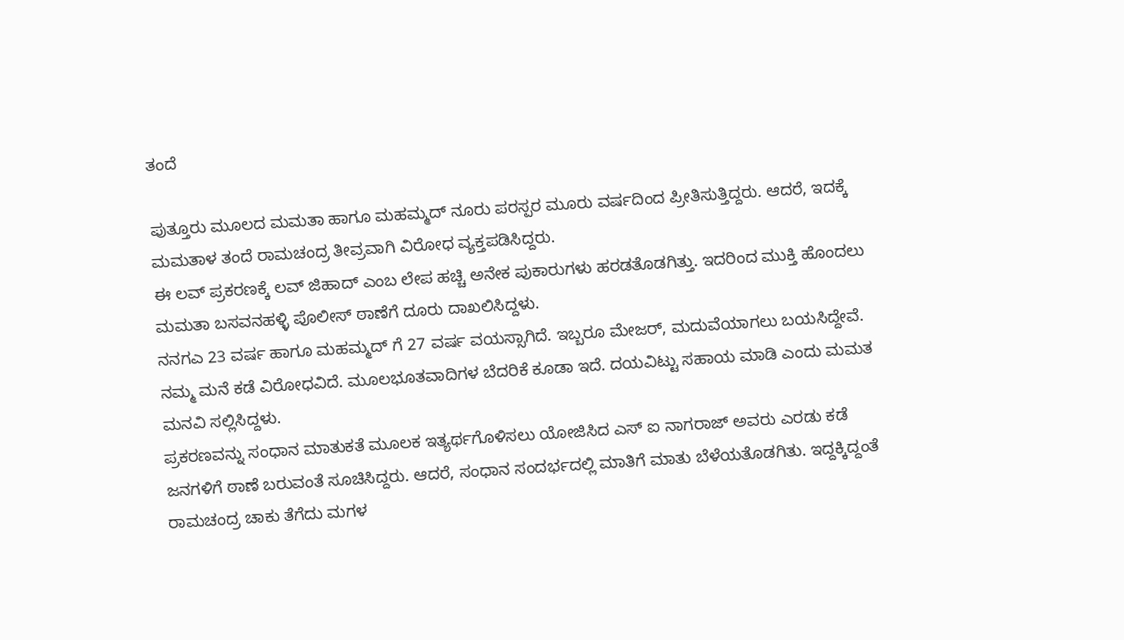ತಂದೆ

ಪುತ್ತೂರು ಮೂಲದ ಮಮತಾ ಹಾಗೂ ಮಹಮ್ಮದ್ ನೂರು ಪರಸ್ಪರ ಮೂರು ವರ್ಷದಿಂದ ಪ್ರೀತಿಸುತ್ತಿದ್ದರು. ಆದರೆ, ಇದಕ್ಕೆ ಮಮತಾಳ ತಂದೆ ರಾಮಚಂದ್ರ ತೀವ್ರವಾಗಿ ವಿರೋಧ ವ್ಯಕ್ತಪಡಿಸಿದ್ದರು.
ಈ ಲವ್ ಪ್ರಕರಣಕ್ಕೆ ಲವ್ ಜಿಹಾದ್ ಎಂಬ ಲೇಪ ಹಚ್ಚಿ ಅನೇಕ ಪುಕಾರುಗಳು ಹರಡತೊಡಗಿತ್ತು. ಇದರಿಂದ ಮುಕ್ತಿ ಹೊಂದಲು ಮಮತಾ ಬಸವನಹಳ್ಳಿ ಪೊಲೀಸ್ ಠಾಣೆಗೆ ದೂರು ದಾಖಲಿಸಿದ್ದಳು.
ನನಗಎ 23 ವರ್ಷ ಹಾಗೂ ಮಹಮ್ಮದ್ ಗೆ 27 ವರ್ಷ ವಯಸ್ಸಾಗಿದೆ. ಇಬ್ಬರೂ ಮೇಜರ್, ಮದುವೆಯಾಗಲು ಬಯಸಿದ್ದೇವೆ. ನಮ್ಮ ಮನೆ ಕಡೆ ವಿರೋಧವಿದೆ. ಮೂಲಭೂತವಾದಿಗಳ ಬೆದರಿಕೆ ಕೂಡಾ ಇದೆ. ದಯವಿಟ್ಟು ಸಹಾಯ ಮಾಡಿ ಎಂದು ಮಮತ ಮನವಿ ಸಲ್ಲಿಸಿದ್ದಳು.
ಪ್ರಕರಣವನ್ನು ಸಂಧಾನ ಮಾತುಕತೆ ಮೂಲಕ ಇತ್ಯರ್ಥಗೊಳಿಸಲು ಯೋಜಿಸಿದ ಎಸ್ ಐ ನಾಗರಾಜ್ ಅವರು ಎರಡು ಕಡೆ ಜನಗಳಿಗೆ ಠಾಣೆ ಬರುವಂತೆ ಸೂಚಿಸಿದ್ದರು. ಆದರೆ, ಸಂಧಾನ ಸಂದರ್ಭದಲ್ಲಿ ಮಾತಿಗೆ ಮಾತು ಬೆಳೆಯತೊಡಗಿತು. ಇದ್ದಕ್ಕಿದ್ದಂತೆ ರಾಮಚಂದ್ರ ಚಾಕು ತೆಗೆದು ಮಗಳ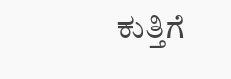ಕುತ್ತಿಗೆ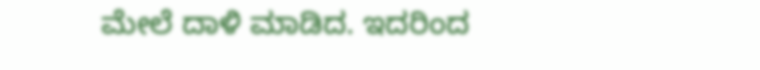ಮೇಲೆ ದಾಳಿ ಮಾಡಿದ. ಇದರಿಂದ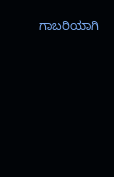ಗಾಬರಿಯಾಗಿ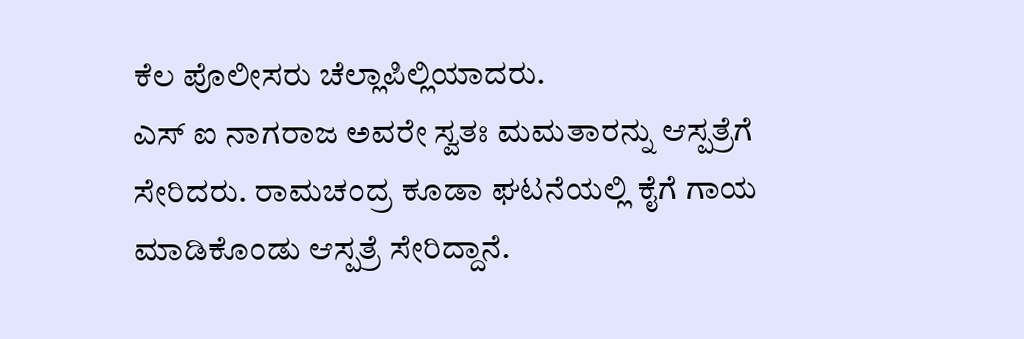ಕೆಲ ಪೊಲೀಸರು ಚೆಲ್ಲಾಪಿಲ್ಲಿಯಾದರು.
ಎಸ್ ಐ ನಾಗರಾಜ ಅವರೇ ಸ್ವತಃ ಮಮತಾರನ್ನು ಆಸ್ಪತ್ರೆಗೆ ಸೇರಿದರು. ರಾಮಚಂದ್ರ ಕೂಡಾ ಘಟನೆಯಲ್ಲಿ ಕೈಗೆ ಗಾಯ ಮಾಡಿಕೊಂಡು ಆಸ್ಪತ್ರೆ ಸೇರಿದ್ದಾನೆ.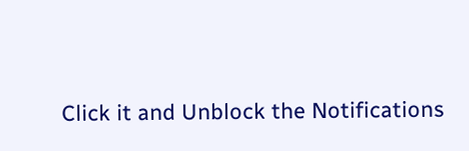Click it and Unblock the Notifications